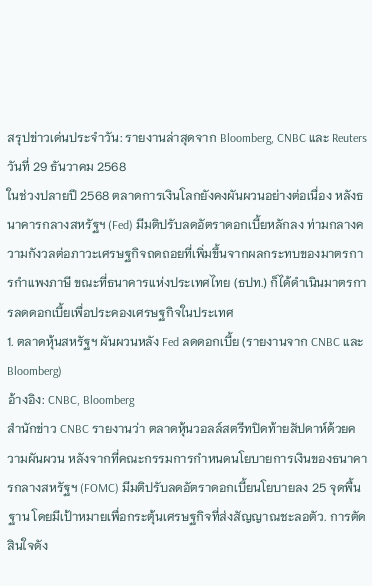สรุปข่าวเด่นประจำวัน: รายงานล่าสุดจาก Bloomberg, CNBC และ Reuters
วันที่ 29 ธันวาคม 2568
ในช่วงปลายปี 2568 ตลาดการเงินโลกยังคงผันผวนอย่างต่อเนื่อง หลังธนาคารกลางสหรัฐฯ (Fed) มีมติปรับลดอัตราดอกเบี้ยหลักลง ท่ามกลางความกังวลต่อภาวะเศรษฐกิจถดถอยที่เพิ่มขึ้นจากผลกระทบของมาตรการกำแพงภาษี ขณะที่ธนาคารแห่งประเทศไทย (ธปท.) ก็ได้ดำเนินมาตรการลดดอกเบี้ยเพื่อประคองเศรษฐกิจในประเทศ
1. ตลาดหุ้นสหรัฐฯ ผันผวนหลัง Fed ลดดอกเบี้ย (รายงานจาก CNBC และ Bloomberg)
อ้างอิง: CNBC, Bloomberg
สำนักข่าว CNBC รายงานว่า ตลาดหุ้นวอลล์สตรีทปิดท้ายสัปดาห์ด้วยความผันผวน หลังจากที่คณะกรรมการกำหนดนโยบายการเงินของธนาคารกลางสหรัฐฯ (FOMC) มีมติปรับลดอัตราดอกเบี้ยนโยบายลง 25 จุดพื้นฐาน โดยมีเป้าหมายเพื่อกระตุ้นเศรษฐกิจที่ส่งสัญญาณชะลอตัว. การตัดสินใจดัง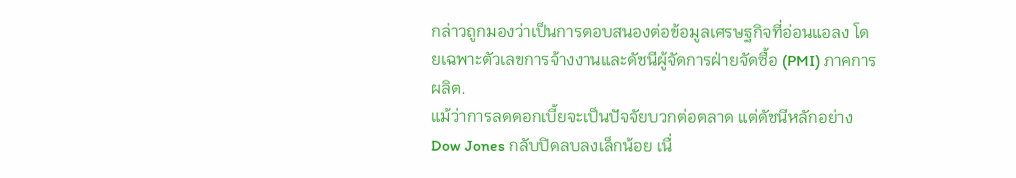กล่าวถูกมองว่าเป็นการตอบสนองต่อข้อมูลเศรษฐกิจที่อ่อนแอลง โดยเฉพาะตัวเลขการจ้างงานและดัชนีผู้จัดการฝ่ายจัดซื้อ (PMI) ภาคการผลิต.
แม้ว่าการลดดอกเบี้ยจะเป็นปัจจัยบวกต่อตลาด แต่ดัชนีหลักอย่าง Dow Jones กลับปิดลบลงเล็กน้อย เนื่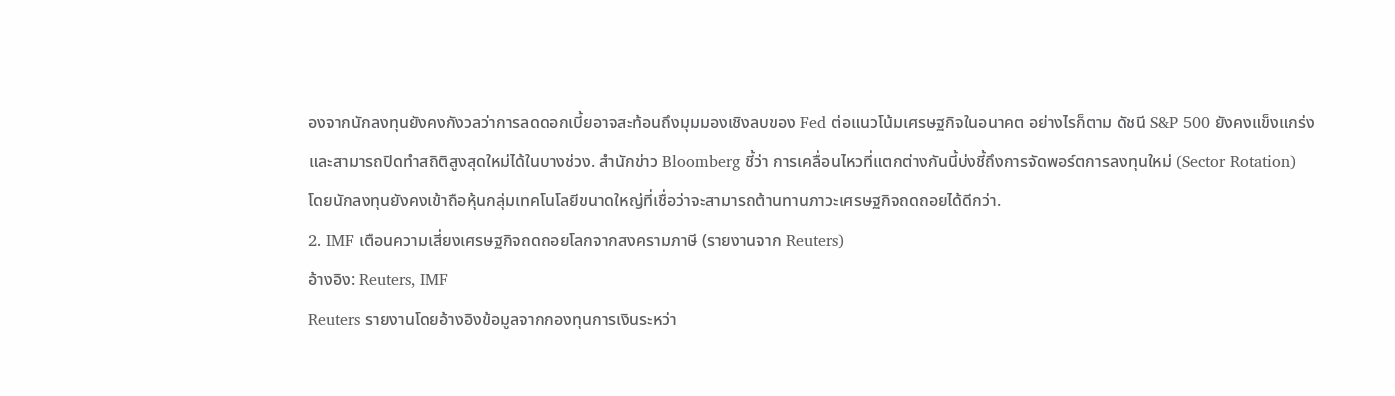องจากนักลงทุนยังคงกังวลว่าการลดดอกเบี้ยอาจสะท้อนถึงมุมมองเชิงลบของ Fed ต่อแนวโน้มเศรษฐกิจในอนาคต อย่างไรก็ตาม ดัชนี S&P 500 ยังคงแข็งแกร่งและสามารถปิดทำสถิติสูงสุดใหม่ได้ในบางช่วง. สำนักข่าว Bloomberg ชี้ว่า การเคลื่อนไหวที่แตกต่างกันนี้บ่งชี้ถึงการจัดพอร์ตการลงทุนใหม่ (Sector Rotation) โดยนักลงทุนยังคงเข้าถือหุ้นกลุ่มเทคโนโลยีขนาดใหญ่ที่เชื่อว่าจะสามารถต้านทานภาวะเศรษฐกิจถดถอยได้ดีกว่า.
2. IMF เตือนความเสี่ยงเศรษฐกิจถดถอยโลกจากสงครามภาษี (รายงานจาก Reuters)
อ้างอิง: Reuters, IMF
Reuters รายงานโดยอ้างอิงข้อมูลจากกองทุนการเงินระหว่า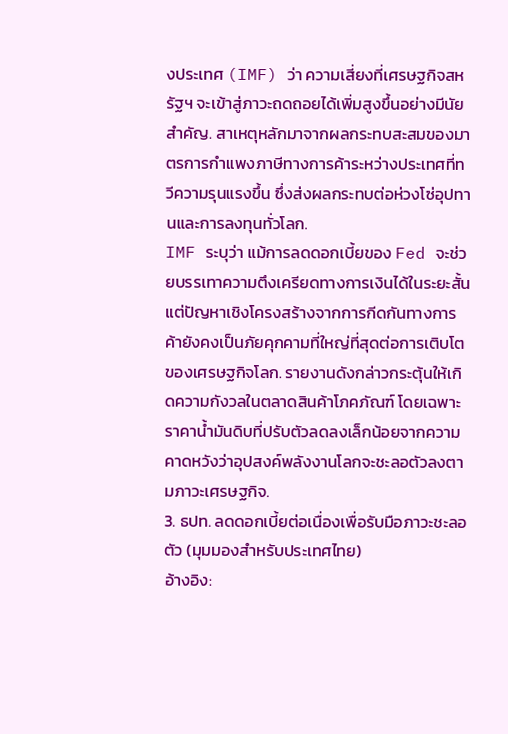งประเทศ (IMF) ว่า ความเสี่ยงที่เศรษฐกิจสหรัฐฯ จะเข้าสู่ภาวะถดถอยได้เพิ่มสูงขึ้นอย่างมีนัยสำคัญ. สาเหตุหลักมาจากผลกระทบสะสมของมาตรการกำแพงภาษีทางการค้าระหว่างประเทศที่ทวีความรุนแรงขึ้น ซึ่งส่งผลกระทบต่อห่วงโซ่อุปทานและการลงทุนทั่วโลก.
IMF ระบุว่า แม้การลดดอกเบี้ยของ Fed จะช่วยบรรเทาความตึงเครียดทางการเงินได้ในระยะสั้น แต่ปัญหาเชิงโครงสร้างจากการกีดกันทางการค้ายังคงเป็นภัยคุกคามที่ใหญ่ที่สุดต่อการเติบโตของเศรษฐกิจโลก. รายงานดังกล่าวกระตุ้นให้เกิดความกังวลในตลาดสินค้าโภคภัณฑ์ โดยเฉพาะราคาน้ำมันดิบที่ปรับตัวลดลงเล็กน้อยจากความคาดหวังว่าอุปสงค์พลังงานโลกจะชะลอตัวลงตามภาวะเศรษฐกิจ.
3. ธปท. ลดดอกเบี้ยต่อเนื่องเพื่อรับมือภาวะชะลอตัว (มุมมองสำหรับประเทศไทย)
อ้างอิง: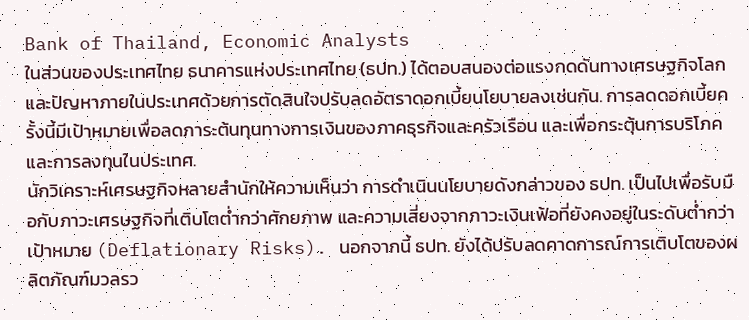Bank of Thailand, Economic Analysts
ในส่วนของประเทศไทย ธนาคารแห่งประเทศไทย (ธปท.) ได้ตอบสนองต่อแรงกดดันทางเศรษฐกิจโลกและปัญหาภายในประเทศด้วยการตัดสินใจปรับลดอัตราดอกเบี้ยนโยบายลงเช่นกัน. การลดดอกเบี้ยครั้งนี้มีเป้าหมายเพื่อลดภาระต้นทุนทางการเงินของภาคธุรกิจและครัวเรือน และเพื่อกระตุ้นการบริโภคและการลงทุนในประเทศ.
นักวิเคราะห์เศรษฐกิจหลายสำนักให้ความเห็นว่า การดำเนินนโยบายดังกล่าวของ ธปท. เป็นไปเพื่อรับมือกับภาวะเศรษฐกิจที่เติบโตต่ำกว่าศักยภาพ และความเสี่ยงจากภาวะเงินเฟ้อที่ยังคงอยู่ในระดับต่ำกว่าเป้าหมาย (Deflationary Risks). นอกจากนี้ ธปท. ยังได้ปรับลดคาดการณ์การเติบโตของผลิตภัณฑ์มวลรว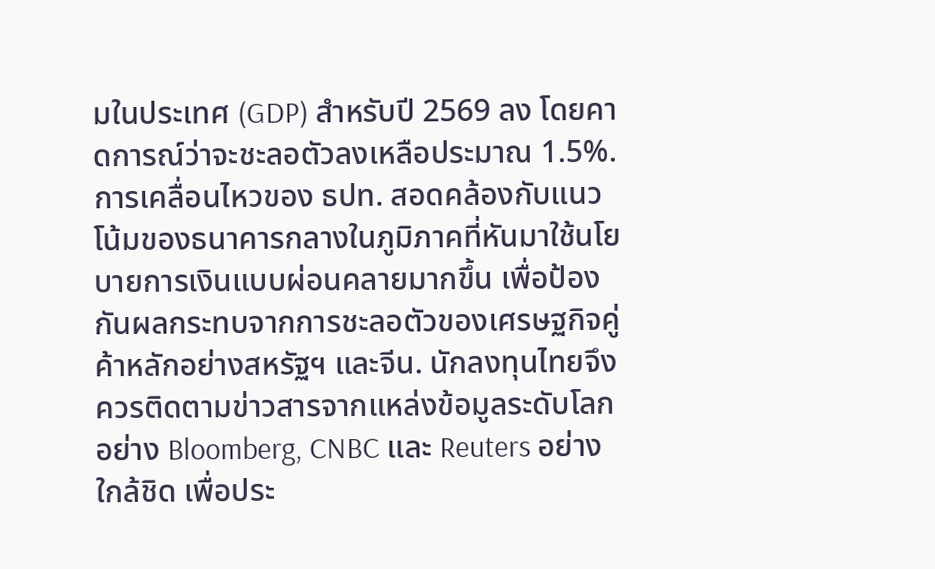มในประเทศ (GDP) สำหรับปี 2569 ลง โดยคาดการณ์ว่าจะชะลอตัวลงเหลือประมาณ 1.5%.
การเคลื่อนไหวของ ธปท. สอดคล้องกับแนวโน้มของธนาคารกลางในภูมิภาคที่หันมาใช้นโยบายการเงินแบบผ่อนคลายมากขึ้น เพื่อป้องกันผลกระทบจากการชะลอตัวของเศรษฐกิจคู่ค้าหลักอย่างสหรัฐฯ และจีน. นักลงทุนไทยจึงควรติดตามข่าวสารจากแหล่งข้อมูลระดับโลกอย่าง Bloomberg, CNBC และ Reuters อย่างใกล้ชิด เพื่อประ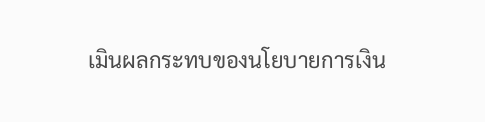เมินผลกระทบของนโยบายการเงิน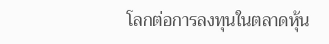โลกต่อการลงทุนในตลาดหุ้น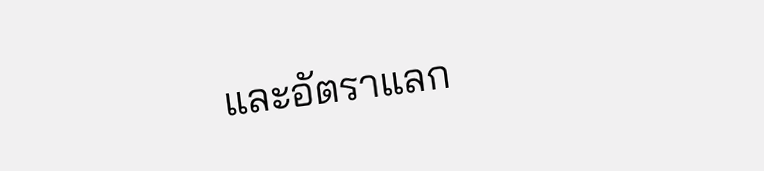และอัตราแลก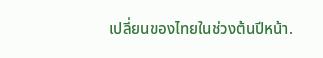เปลี่ยนของไทยในช่วงต้นปีหน้า.